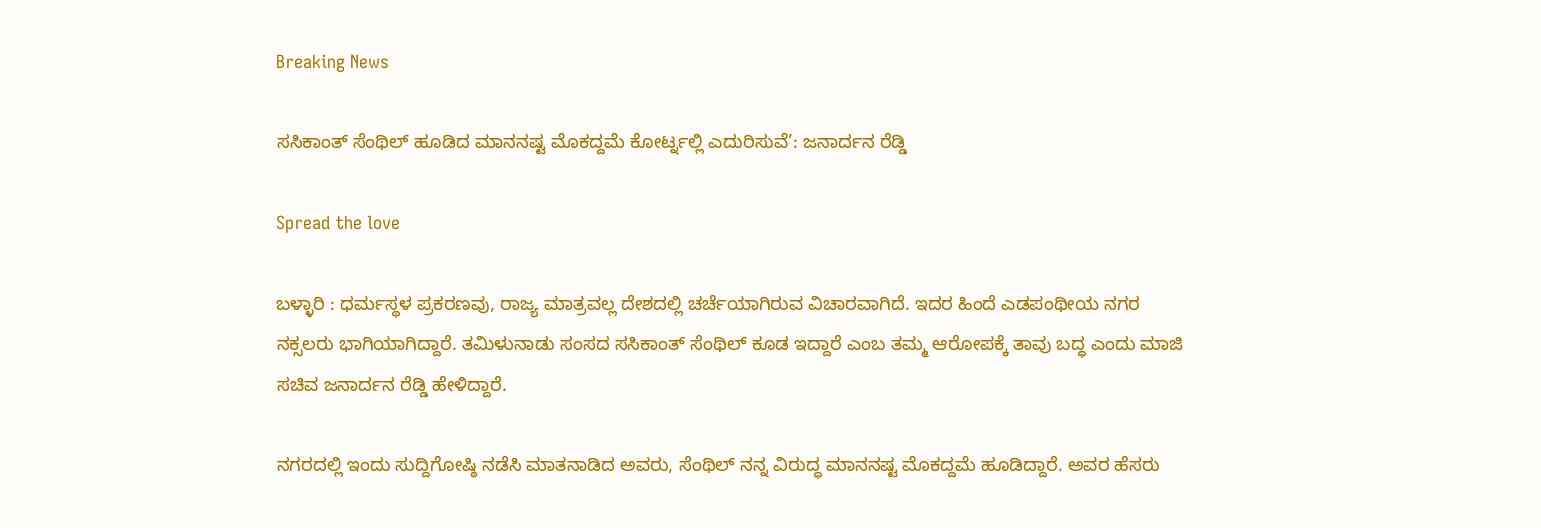Breaking News

ಸಸಿಕಾಂತ್ ಸೆಂಥಿಲ್ ಹೂಡಿದ ಮಾನನಷ್ಟ ಮೊಕದ್ದಮೆ ಕೋರ್ಟ್ನಲ್ಲಿ ಎದುರಿಸುವೆ’: ಜನಾರ್ದನ ರೆಡ್ಡಿ

Spread the love

ಬಳ್ಳಾರಿ : ಧರ್ಮಸ್ಥಳ ಪ್ರಕರಣವು, ರಾಜ್ಯ ಮಾತ್ರವಲ್ಲ ದೇಶದಲ್ಲಿ ಚರ್ಚೆಯಾಗಿರುವ ವಿಚಾರವಾಗಿದೆ. ಇದರ ಹಿಂದೆ ಎಡಪಂಥೀಯ ನಗರ ನಕ್ಸಲರು ಭಾಗಿಯಾಗಿದ್ದಾರೆ. ತಮಿಳುನಾಡು ಸಂಸದ ಸಸಿಕಾಂತ್ ಸೆಂಥಿಲ್ ಕೂಡ ಇದ್ದಾರೆ ಎಂಬ ತಮ್ಮ ಆರೋಪಕ್ಕೆ ತಾವು ಬದ್ಧ ಎಂದು ಮಾಜಿ ಸಚಿವ ಜನಾರ್ದನ ರೆಡ್ಡಿ ಹೇಳಿದ್ದಾರೆ.

ನಗರದಲ್ಲಿ ಇಂದು ಸುದ್ದಿಗೋಷ್ಠಿ ನಡೆಸಿ ಮಾತನಾಡಿದ ಅವರು, ಸೆಂಥಿಲ್ ನನ್ನ ವಿರುದ್ಧ ಮಾನನಷ್ಟ ಮೊಕದ್ದಮೆ ಹೂಡಿದ್ದಾರೆ. ಅವರ ಹೆಸರು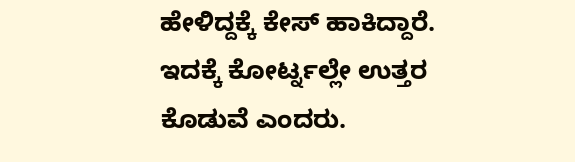ಹೇಳಿದ್ದಕ್ಕೆ ಕೇಸ್ ಹಾಕಿದ್ದಾರೆ. ಇದಕ್ಕೆ ಕೋರ್ಟ್ನಲ್ಲೇ ಉತ್ತರ ಕೊಡುವೆ ಎಂದರು.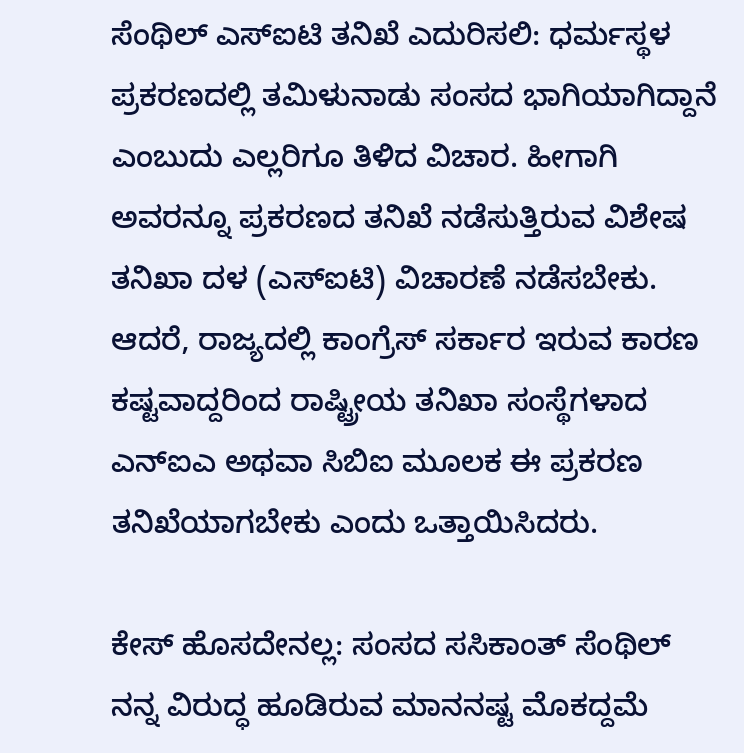ಸೆಂಥಿಲ್ ಎಸ್ಐಟಿ ತನಿಖೆ ಎದುರಿಸಲಿ: ಧರ್ಮಸ್ಥಳ ಪ್ರಕರಣದಲ್ಲಿ ತಮಿಳುನಾಡು ಸಂಸದ ಭಾಗಿಯಾಗಿದ್ದಾನೆ ಎಂಬುದು ಎಲ್ಲರಿಗೂ ತಿಳಿದ ವಿಚಾರ. ಹೀಗಾಗಿ ಅವರನ್ನೂ ಪ್ರಕರಣದ ತನಿಖೆ ನಡೆಸುತ್ತಿರುವ ವಿಶೇಷ ತನಿಖಾ ದಳ (ಎಸ್ಐಟಿ) ವಿಚಾರಣೆ ನಡೆಸಬೇಕು. ಆದರೆ, ರಾಜ್ಯದಲ್ಲಿ ಕಾಂಗ್ರೆಸ್ ಸರ್ಕಾರ ಇರುವ ಕಾರಣ ಕಷ್ಟವಾದ್ದರಿಂದ ರಾಷ್ಟ್ರೀಯ ತನಿಖಾ ಸಂಸ್ಥೆಗಳಾದ ಎನ್ಐಎ ಅಥವಾ ಸಿಬಿಐ ಮೂಲಕ ಈ ಪ್ರಕರಣ ತನಿಖೆಯಾಗಬೇಕು ಎಂದು ಒತ್ತಾಯಿಸಿದರು.

ಕೇಸ್ ಹೊಸದೇನಲ್ಲ: ಸಂಸದ ಸಸಿಕಾಂತ್ ಸೆಂಥಿಲ್ ನನ್ನ ವಿರುದ್ಧ ಹೂಡಿರುವ ಮಾನನಷ್ಟ ಮೊಕದ್ದಮೆ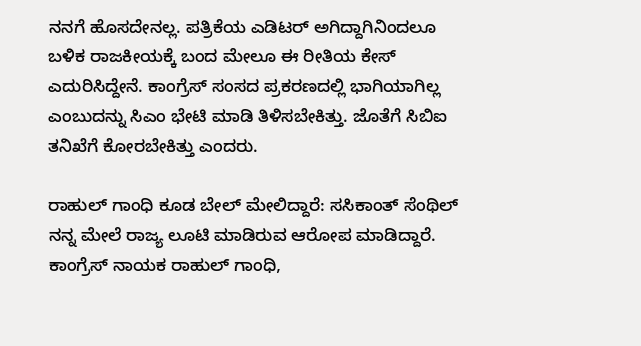ನನಗೆ ಹೊಸದೇನಲ್ಲ. ಪತ್ರಿಕೆಯ ಎಡಿಟರ್ ಅಗಿದ್ದಾಗಿನಿಂದಲೂ ಬಳಿಕ ರಾಜಕೀಯಕ್ಕೆ ಬಂದ ಮೇಲೂ ಈ ರೀತಿಯ ಕೇಸ್ ಎದುರಿಸಿದ್ದೇನೆ. ಕಾಂಗ್ರೆಸ್ ಸಂಸದ ಪ್ರಕರಣದಲ್ಲಿ ಭಾಗಿಯಾಗಿಲ್ಲ ಎಂಬುದನ್ನು ಸಿಎಂ ಭೇಟಿ ಮಾಡಿ ತಿಳಿಸಬೇಕಿತ್ತು. ಜೊತೆಗೆ ಸಿಬಿಐ ತನಿಖೆಗೆ ಕೋರಬೇಕಿತ್ತು ಎಂದರು.

ರಾಹುಲ್ ಗಾಂಧಿ ಕೂಡ ಬೇಲ್ ಮೇಲಿದ್ದಾರೆ: ಸಸಿಕಾಂತ್ ಸೆಂಥಿಲ್ ನನ್ನ ಮೇಲೆ ರಾಜ್ಯ ಲೂಟಿ ಮಾಡಿರುವ ಆರೋಪ ಮಾಡಿದ್ದಾರೆ. ಕಾಂಗ್ರೆಸ್ ನಾಯಕ ರಾಹುಲ್ ಗಾಂಧಿ,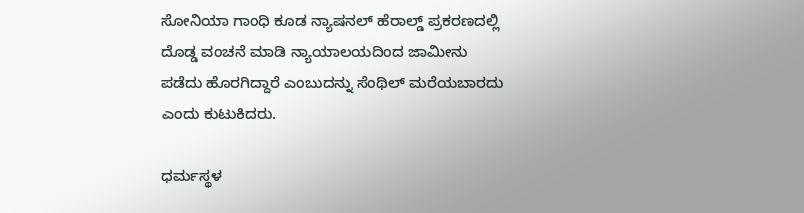ಸೋನಿಯಾ ಗಾಂಧಿ ಕೂಡ ನ್ಯಾಷನಲ್ ಹೆರಾಲ್ಡ್ ಪ್ರಕರಣದಲ್ಲಿ ದೊಡ್ಡ ವಂಚನೆ ಮಾಡಿ ನ್ಯಾಯಾಲಯದಿಂದ ಜಾಮೀನು ಪಡೆದು ಹೊರಗಿದ್ದಾರೆ ಎಂಬುದನ್ನು ಸೆಂಥಿಲ್ ಮರೆಯಬಾರದು ಎಂದು ಕುಟುಕಿದರು.

ಧರ್ಮಸ್ಥಳ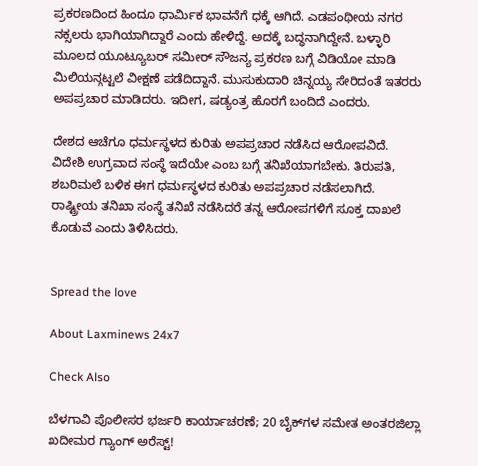ಪ್ರಕರಣದಿಂದ ಹಿಂದೂ ಧಾರ್ಮಿಕ ಭಾವನೆಗೆ ಧಕ್ಕೆ ಆಗಿದೆ. ಎಡಪಂಥೀಯ ನಗರ ನಕ್ಸಲರು ಭಾಗಿಯಾಗಿದ್ದಾರೆ ಎಂದು ಹೇಳಿದ್ದೆ. ಅದಕ್ಕೆ ಬದ್ಧನಾಗಿದ್ದೇನೆ. ಬಳ್ಳಾರಿ ಮೂಲದ ಯೂಟ್ಯೂಬರ್ ಸಮೀರ್ ಸೌಜನ್ಯ ಪ್ರಕರಣ ಬಗ್ಗೆ ವಿಡಿಯೋ ಮಾಡಿ ಮಿಲಿಯನ್ಗಟ್ಟಲೆ ವೀಕ್ಷಣೆ ಪಡೆದಿದ್ದಾನೆ. ಮುಸುಕುದಾರಿ ಚಿನ್ನಯ್ಯ ಸೇರಿದಂತೆ ಇತರರು ಅಪಪ್ರಚಾರ ಮಾಡಿದರು. ಇದೀಗ, ಷಡ್ಯಂತ್ರ ಹೊರಗೆ ಬಂದಿದೆ ಎಂದರು.

ದೇಶದ ಆಚೆಗೂ ಧರ್ಮಸ್ಥಳದ ಕುರಿತು ಅಪಪ್ರಚಾರ ನಡೆಸಿದ ಆರೋಪವಿದೆ. ವಿದೇಶಿ ಉಗ್ರವಾದ ಸಂಸ್ಥೆ ಇದೆಯೇ ಎಂಬ ಬಗ್ಗೆ ತನಿಖೆಯಾಗಬೇಕು. ತಿರುಪತಿ, ಶಬರಿಮಲೆ ಬಳಿಕ ಈಗ ಧರ್ಮಸ್ಥಳದ ಕುರಿತು ಅಪಪ್ರಚಾರ ನಡೆಸಲಾಗಿದೆ. ರಾಷ್ಟ್ರೀಯ ತನಿಖಾ ಸಂಸ್ಥೆ ತನಿಖೆ ನಡೆಸಿದರೆ ತನ್ನ ಆರೋಪಗಳಿಗೆ ಸೂಕ್ತ ದಾಖಲೆ ಕೊಡುವೆ ಎಂದು ತಿಳಿಸಿದರು.


Spread the love

About Laxminews 24x7

Check Also

ಬೆಳಗಾವಿ ಪೊಲೀಸರ ಭರ್ಜರಿ ಕಾರ್ಯಾಚರಣೆ; 20 ಬೈಕ್‌ಗಳ ಸಮೇತ ಅಂತರಜಿಲ್ಲಾ ಖದೀಮರ ಗ್ಯಾಂಗ್ ಅರೆಸ್ಟ್!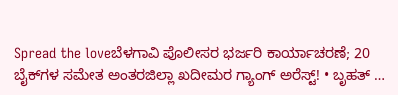Spread the loveಬೆಳಗಾವಿ ಪೊಲೀಸರ ಭರ್ಜರಿ ಕಾರ್ಯಾಚರಣೆ; 20 ಬೈಕ್‌ಗಳ ಸಮೇತ ಅಂತರಜಿಲ್ಲಾ ಖದೀಮರ ಗ್ಯಾಂಗ್ ಅರೆಸ್ಟ್! • ಬೃಹತ್ …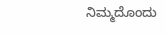ನಿಮ್ಮದೊಂದು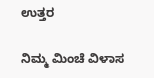ಉತ್ತರ

ನಿಮ್ಮ ಮಿಂಚೆ ವಿಳಾಸ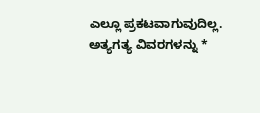ಎಲ್ಲೂ ಪ್ರಕಟವಾಗುವುದಿಲ್ಲ. ಅತ್ಯಗತ್ಯ ವಿವರಗಳನ್ನು *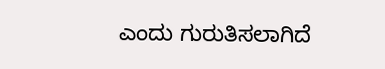ಎಂದು ಗುರುತಿಸಲಾಗಿದೆ